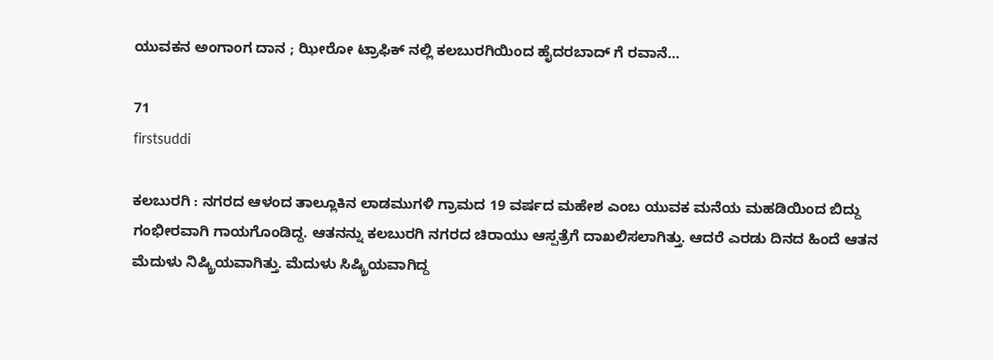ಯುವಕನ ಅಂಗಾಂಗ ದಾನ ; ಝೀರೋ ಟ್ರಾಫಿಕ್ ನಲ್ಲಿ ಕಲಬುರಗಿಯಿಂದ ಹೈದರಬಾದ್ ಗೆ ರವಾನೆ…

71
firstsuddi

ಕಲಬುರಗಿ : ನಗರದ ಆಳಂದ ತಾಲ್ಲೂಕಿನ ಲಾಡಮುಗಳಿ ಗ್ರಾಮದ 19 ವರ್ಷದ ಮಹೇಶ ಎಂಬ ಯುವಕ ಮನೆಯ ಮಹಡಿಯಿಂದ ಬಿದ್ದು ಗಂಭೀರವಾಗಿ ಗಾಯಗೊಂಡಿದ್ದ. ಆತನನ್ನು ಕಲಬುರಗಿ ನಗರದ ಚಿರಾಯು ಆಸ್ಪತ್ರೆಗೆ ದಾಖಲಿಸಲಾಗಿತ್ತು. ಆದರೆ ಎರಡು ದಿನದ ಹಿಂದೆ ಆತನ ಮೆದುಳು ನಿಷ್ಕ್ರಿಯವಾಗಿತ್ತು. ಮೆದುಳು ಸಿಷ್ಕ್ರಿಯವಾಗಿದ್ದ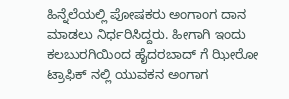ಹಿನ್ನೆಲೆಯಲ್ಲಿ ಪೋಷಕರು ಅಂಗಾಂಗ ದಾನ ಮಾಡಲು ನಿರ್ಧರಿಸಿದ್ದರು. ಹೀಗಾಗಿ ಇಂದು ಕಲಬುರಗಿಯಿಂದ ಹೈದರಬಾದ್ ಗೆ ಝೀರೋ ಟ್ರಾಫಿಕ್ ನಲ್ಲಿ ಯುವಕನ ಅಂಗಾಗ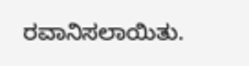ರವಾನಿಸಲಾಯಿತು.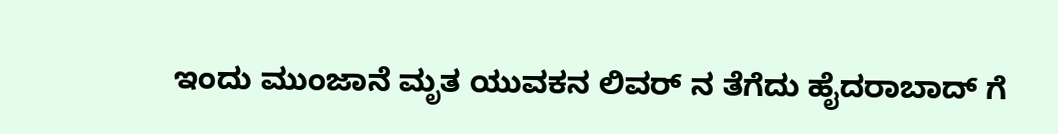ಇಂದು ಮುಂಜಾನೆ ಮೃತ ಯುವಕನ ಲಿವರ್ ನ ತೆಗೆದು ಹೈದರಾಬಾದ್ ಗೆ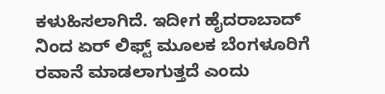ಕಳುಹಿಸಲಾಗಿದೆ. ಇದೀಗ ಹೈದರಾಬಾದ್‌ ನಿಂದ ಏರ್ ಲಿಫ್ಟ್ ಮೂಲಕ ಬೆಂಗಳೂರಿಗೆ ರವಾನೆ ಮಾಡಲಾಗುತ್ತದೆ ಎಂದು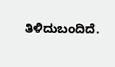ತಿಳಿದುಬಂದಿದೆ.